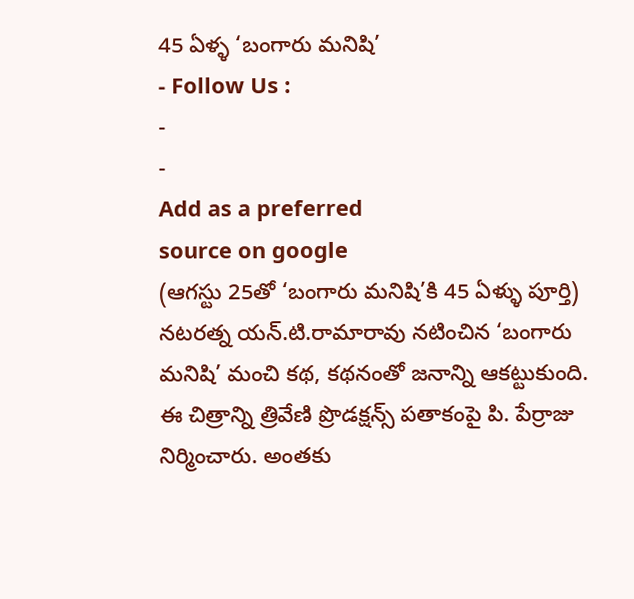45 ఏళ్ళ ‘బంగారు మనిషి’
- Follow Us :
-
-
Add as a preferred
source on google
(ఆగస్టు 25తో ‘బంగారు మనిషి’కి 45 ఏళ్ళు పూర్తి)
నటరత్న యన్.టి.రామారావు నటించిన ‘బంగారు మనిషి’ మంచి కథ, కథనంతో జనాన్ని ఆకట్టుకుంది. ఈ చిత్రాన్ని త్రివేణి ప్రొడక్షన్స్ పతాకంపై పి. పేర్రాజు నిర్మించారు. అంతకు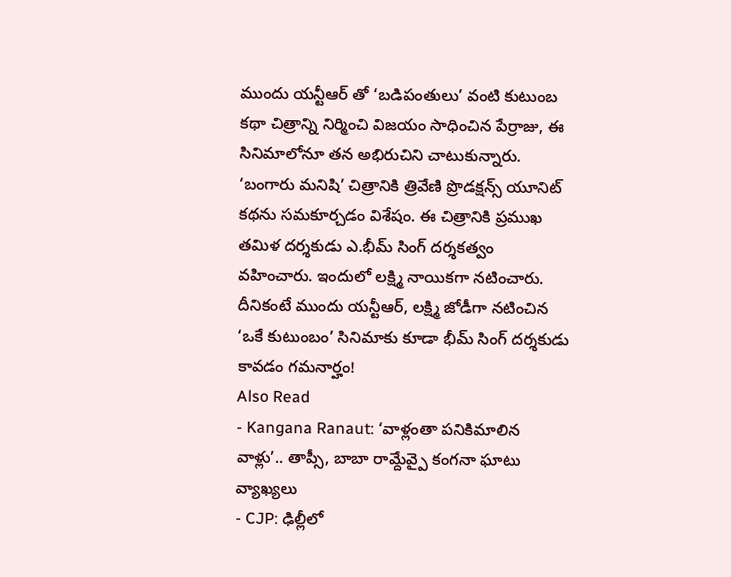ముందు యన్టీఆర్ తో ‘బడిపంతులు’ వంటి కుటుంబ కథా చిత్రాన్ని నిర్మించి విజయం సాధించిన పేర్రాజు, ఈ సినిమాలోనూ తన అభిరుచిని చాటుకున్నారు. ‘బంగారు మనిషి’ చిత్రానికి త్రివేణి ప్రొడక్షన్స్ యూనిట్ కథను సమకూర్చడం విశేషం. ఈ చిత్రానికి ప్రముఖ తమిళ దర్శకుడు ఎ.భీమ్ సింగ్ దర్శకత్వం వహించారు. ఇందులో లక్ష్మి నాయికగా నటించారు. దీనికంటే ముందు యన్టీఆర్, లక్ష్మి జోడీగా నటించిన ‘ఒకే కుటుంబం’ సినిమాకు కూడా భీమ్ సింగ్ దర్శకుడు కావడం గమనార్హం!
Also Read
- Kangana Ranaut: ‘వాళ్లంతా పనికిమాలిన వాళ్లు’.. తాప్సీ, బాబా రామ్దేవ్పై కంగనా ఘాటు వ్యాఖ్యలు
- CJP: ఢిల్లీలో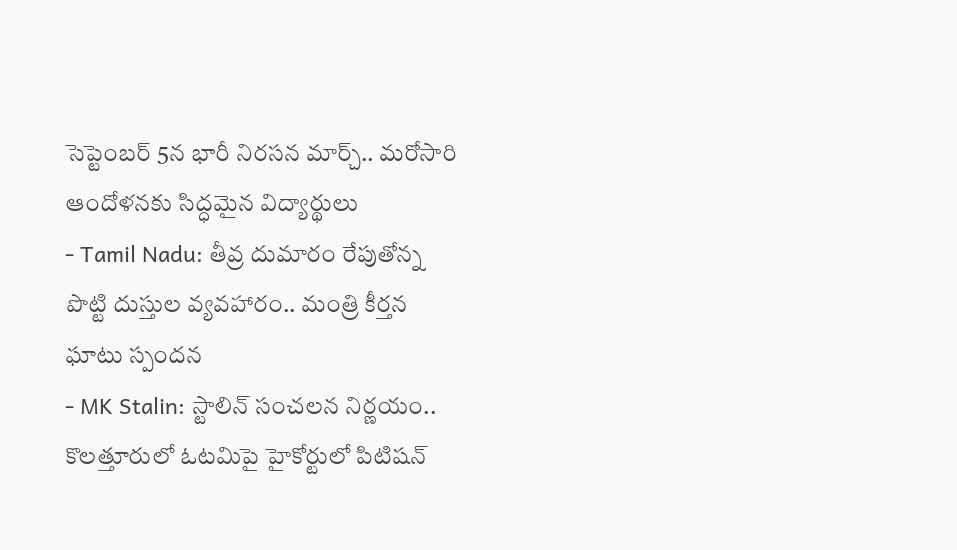సెప్టెంబర్ 5న భారీ నిరసన మార్చ్.. మరోసారి ఆందోళనకు సిద్ధమైన విద్యార్థులు
- Tamil Nadu: తీవ్ర దుమారం రేపుతోన్న పొట్టి దుస్తుల వ్యవహారం.. మంత్రి కీర్తన ఘాటు స్పందన
- MK Stalin: స్టాలిన్ సంచలన నిర్ణయం.. కొలత్తూరులో ఓటమిపై హైకోర్టులో పిటిషన్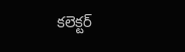కలెక్టర్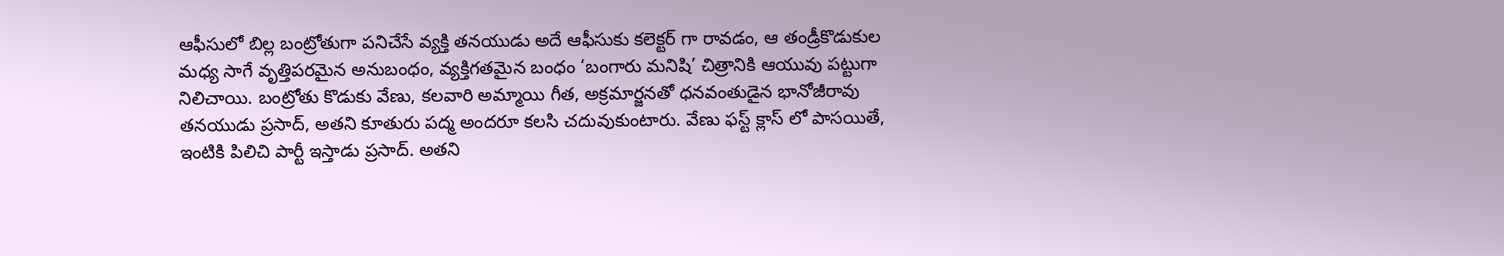ఆఫీసులో బిల్ల బంట్రోతుగా పనిచేసే వ్యక్తి తనయుడు అదే ఆఫీసుకు కలెక్టర్ గా రావడం, ఆ తండ్రీకొడుకుల మధ్య సాగే వృత్తిపరమైన అనుబంధం, వ్యక్తిగతమైన బంధం ‘బంగారు మనిషి’ చిత్రానికి ఆయువు పట్టుగా నిలిచాయి. బంట్రోతు కొడుకు వేణు, కలవారి అమ్మాయి గీత, అక్రమార్జనతో ధనవంతుడైన భానోజీరావు తనయుడు ప్రసాద్, అతని కూతురు పద్మ అందరూ కలసి చదువుకుంటారు. వేణు ఫస్ట్ క్లాస్ లో పాసయితే, ఇంటికి పిలిచి పార్టీ ఇస్తాడు ప్రసాద్. అతని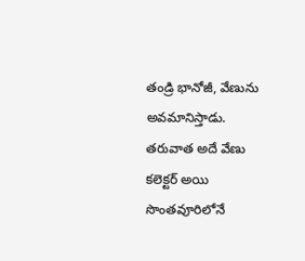తండ్రి భానోజీ, వేణును అవమానిస్తాడు. తరువాత అదే వేణు కలెక్టర్ అయి సొంతవూరిలోనే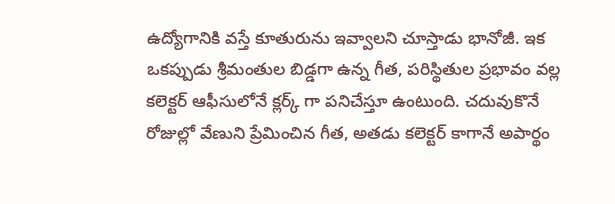ఉద్యోగానికి వస్తే కూతురును ఇవ్వాలని చూస్తాడు భానోజీ. ఇక ఒకప్పుడు శ్రీమంతుల బిడ్డగా ఉన్న గీత, పరిస్థితుల ప్రభావం వల్ల కలెక్టర్ ఆఫీసులోనే క్లర్క్ గా పనిచేస్తూ ఉంటుంది. చదువుకొనే రోజుల్లో వేణుని ప్రేమించిన గీత, అతడు కలెక్టర్ కాగానే అపార్థం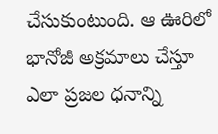చేసుకుంటుంది. ఆ ఊరిలో భానోజీ అక్రమాలు చేస్తూ ఎలా ప్రజల ధనాన్ని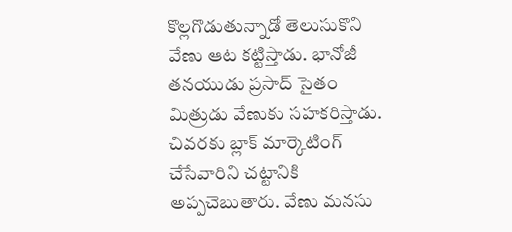కొల్లగొడుతున్నాడో తెలుసుకొని వేణు ఆట కట్టిస్తాడు. భానోజీ తనయుడు ప్రసాద్ సైతం మిత్రుడు వేణుకు సహకరిస్తాడు. చివరకు బ్లాక్ మార్కెటింగ్ చేసేవారిని చట్టానికి అప్పచెబుతారు. వేణు మనసు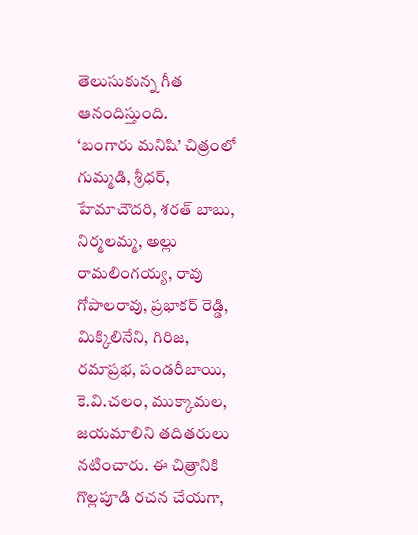తెలుసుకున్న గీత ఆనందిస్తుంది.
‘బంగారు మనిషి’ చిత్రంలో గుమ్మడి, శ్రీధర్, హేమాచౌదరి, శరత్ బాబు, నిర్మలమ్మ, అల్లు రామలింగయ్య, రావు గోపాలరావు, ప్రభాకర్ రెడ్డి, మిక్కిలినేని, గిరిజ, రమాప్రభ, పండరీబాయి, కె.వి.చలం, ముక్కామల, జయమాలిని తదితరులు నటించారు. ఈ చిత్రానికి గొల్లపూడి రచన చేయగా,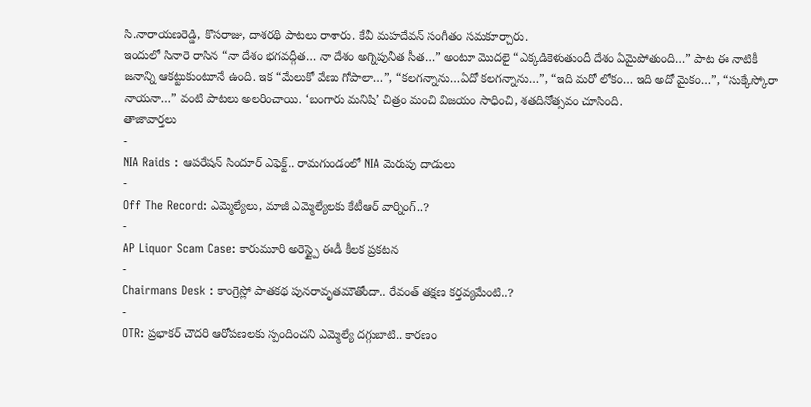సి.నారాయణరెడ్డి, కొసరాజు, దాశరథి పాటలు రాశారు. కేవీ మహదేవన్ సంగీతం సమకూర్చారు.
ఇందులో సినారె రాసిన “నా దేశం భగవద్గీత… నా దేశం అగ్నిపునీత సీత…” అంటూ మొదలై “ఎక్కడికెళుతుందీ దేశం ఏమైపోతుంది…” పాట ఈ నాటికీ జనాన్ని ఆకట్టుకుంటూనే ఉంది. ఇక “మేలుకో వేణు గోపాలా…”, “కలగన్నాను…ఏదో కలగన్నాను…”, “ఇది మరో లోకం… ఇది అదో మైకం…”, “సుక్కేస్కోరా నాయనా…” వంటి పాటలు అలరించాయి. ‘బంగారు మనిషి’ చిత్రం మంచి విజయం సాధించి, శతదినోత్సవం చూసింది.
తాజావార్తలు
-
NIA Raids : ఆపరేషన్ సిందూర్ ఎఫెక్ట్.. రామగుండంలో NIA మెరుపు దాడులు
-
Off The Record: ఎమ్మెల్యేలు, మాజీ ఎమ్మెల్యేలకు కేటీఆర్ వార్నింగ్..?
-
AP Liquor Scam Case: కారుమూరి అరెస్ట్పై ఈడీ కీలక ప్రకటన
-
Chairmans Desk : కాంగ్రెస్లో పాతకథ పునరావృతమౌతోందా.. రేవంత్ తక్షణ కర్తవ్యమేంటి..?
-
OTR: ప్రభాకర్ చౌదరి ఆరోపణలకు స్పందించని ఎమ్మెల్యే దగ్గుబాటి.. కారణం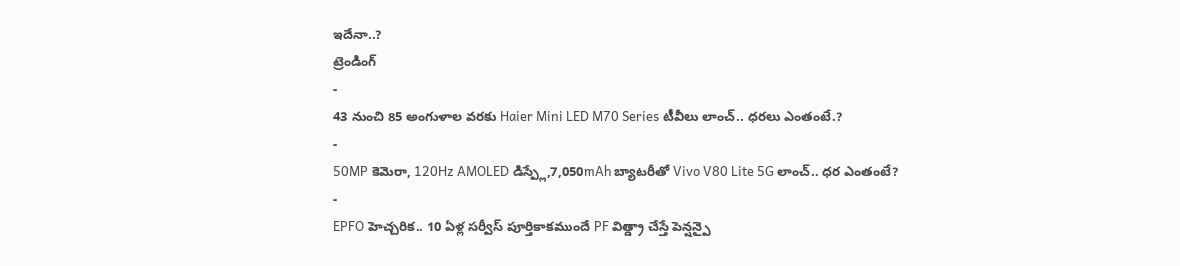ఇదేనా..?
ట్రెండింగ్
-
43 నుంచి 85 అంగుళాల వరకు Haier Mini LED M70 Series టీవీలు లాంచ్.. ధరలు ఎంతంటే.?
-
50MP కెమెరా, 120Hz AMOLED డిస్ప్లే,7,050mAh బ్యాటరీతో Vivo V80 Lite 5G లాంచ్.. ధర ఎంతంటే?
-
EPFO హెచ్చరిక.. 10 ఏళ్ల సర్వీస్ పూర్తికాకముందే PF విత్డ్రా చేస్తే పెన్షన్పై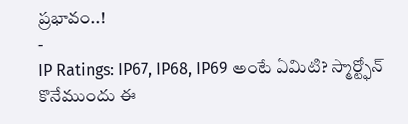ప్రభావం..!
-
IP Ratings: IP67, IP68, IP69 అంటే ఏమిటి? స్మార్ట్ఫోన్ కొనేముందు ఈ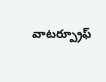వాటర్ప్రూఫ్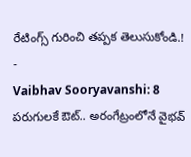రేటింగ్స్ గురించి తప్పక తెలుసుకోండి.!
-
Vaibhav Sooryavanshi: 8 పరుగులకే ఔట్.. అరంగేట్రంలోనే వైభవ్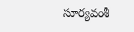సూర్యవంశీ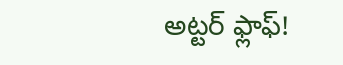అట్టర్ ఫ్లాఫ్!